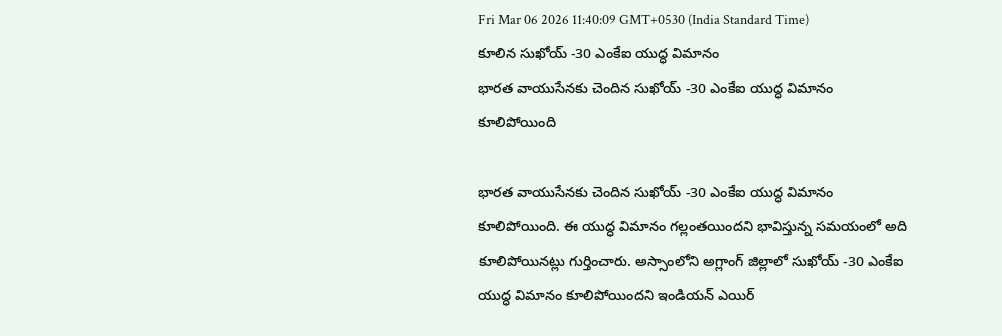Fri Mar 06 2026 11:40:09 GMT+0530 (India Standard Time)
కూలిన సుఖోయ్ -30 ఎంకేఐ యుద్ధ విమానం
భారత వాయుసేనకు చెందిన సుఖోయ్ -30 ఎంకేఐ యుద్ధ విమానం కూలిపోయింది

భారత వాయుసేనకు చెందిన సుఖోయ్ -30 ఎంకేఐ యుద్ధ విమానం కూలిపోయింది. ఈ యుద్ధ విమానం గల్లంతయిందని భావిస్తున్న సమయంలో అది కూలిపోయినట్లు గుర్తించారు. అస్సాంలోని అగ్లాంగ్ జిల్లాలో సుఖోయ్ -30 ఎంకేఐ యుద్ధ విమానం కూలిపోయిందని ఇండియన్ ఎయిర్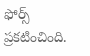ఫోర్స్ ప్రకటించింది.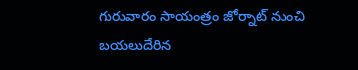గురువారం సాయంత్రం జోర్నాట్ నుంచి బయలుదేరిన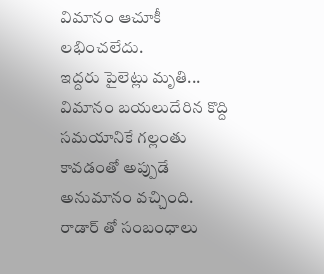విమానం ఆచూకీ లభించలేదు.
ఇద్దరు పైలెట్లు మృతి...
విమానం బయలుదేరిన కొద్ది సమయానికే గల్లంతు కావడంతో అప్పుడే అనుమానం వచ్చింది. రాడార్ తో సంబంధాలు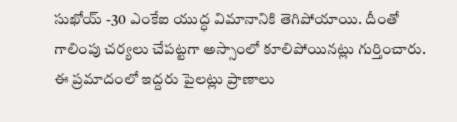సుఖోయ్ -30 ఎంకేఐ యుద్ధ విమానానికి తెగిపోయాయి. దీంతో గాలింపు చర్యలు చేపట్టగా అస్సాంలో కూలిపోయినట్లు గుర్తించారు. ఈ ప్రమాదంలో ఇద్దరు పైలట్లు ప్రాణాలు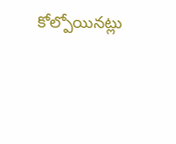కోల్పోయినట్లు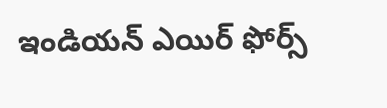ఇండియన్ ఎయిర్ ఫోర్స్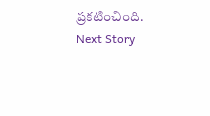ప్రకటించింది.
Next Story